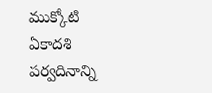ముక్కోటి ఏకాదశి పర్వదినాన్ని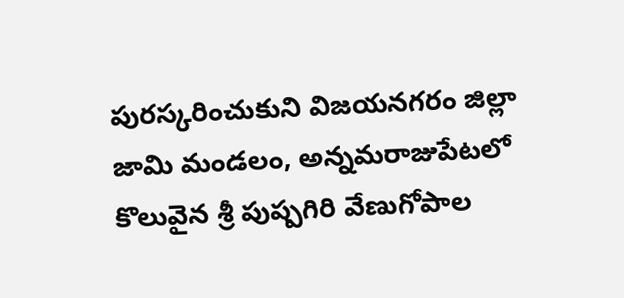పురస్కరించుకుని విజయనగరం జిల్లా జామి మండలం, అన్నమరాజుపేటలో కొలువైన శ్రీ పుష్పగిరి వేణుగోపాల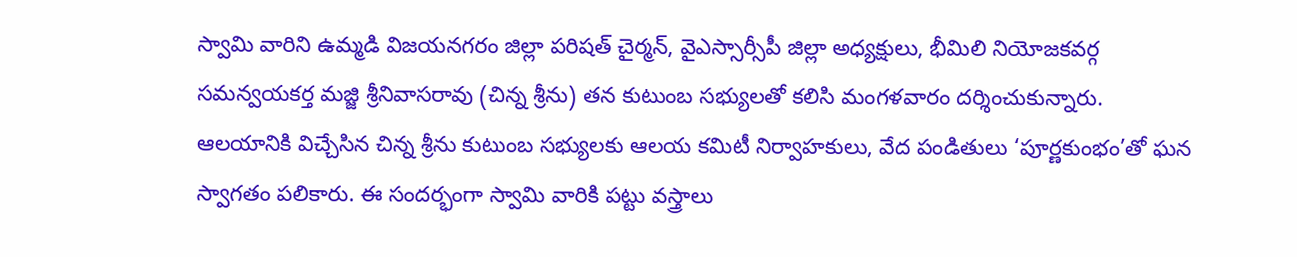స్వామి వారిని ఉమ్మడి విజయనగరం జిల్లా పరిషత్ చైర్మన్, వైఎస్సార్సీపీ జిల్లా అధ్యక్షులు, భీమిలి నియోజకవర్గ సమన్వయకర్త మజ్జి శ్రీనివాసరావు (చిన్న శ్రీను) తన కుటుంబ సభ్యులతో కలిసి మంగళవారం దర్శించుకున్నారు.
ఆలయానికి విచ్చేసిన చిన్న శ్రీను కుటుంబ సభ్యులకు ఆలయ కమిటీ నిర్వాహకులు, వేద పండితులు ‘పూర్ణకుంభం’తో ఘన స్వాగతం పలికారు. ఈ సందర్భంగా స్వామి వారికి పట్టు వస్త్రాలు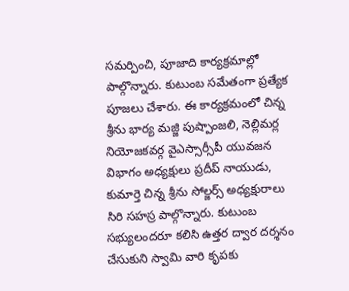సమర్పించి, పూజాది కార్యక్రమాల్లో పాల్గొన్నారు. కుటుంబ సమేతంగా ప్రత్యేక పూజలు చేశారు. ఈ కార్యక్రమంలో చిన్న శ్రీను భార్య మజ్జి పుష్పాంజలి, నెల్లిమర్ల నియోజకవర్గ వైఎస్సార్సీపీ యువజన విభాగం అధ్యక్షులు ప్రదీప్ నాయుడు, కుమార్తె చిన్న శ్రీను సోల్జర్స్ అధ్యక్షురాలు సిరి సహస్ర పాల్గొన్నారు. కుటుంబ సభ్యులందరూ కలిసి ఉత్తర ద్వార దర్శనం చేసుకుని స్వామి వారి కృపకు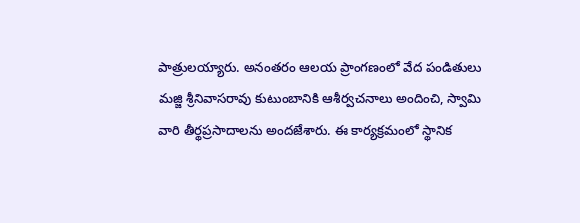పాత్రులయ్యారు. అనంతరం ఆలయ ప్రాంగణంలో వేద పండితులు మజ్జి శ్రీనివాసరావు కుటుంబానికి ఆశీర్వచనాలు అందించి, స్వామి వారి తీర్థప్రసాదాలను అందజేశారు. ఈ కార్యక్రమంలో స్థానిక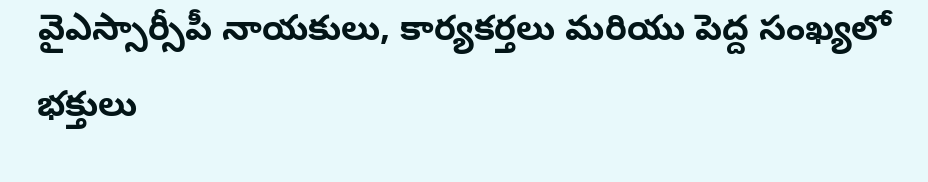వైఎస్సార్సీపీ నాయకులు, కార్యకర్తలు మరియు పెద్ద సంఖ్యలో భక్తులు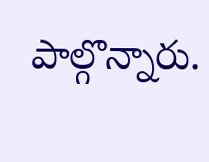పాల్గొన్నారు.